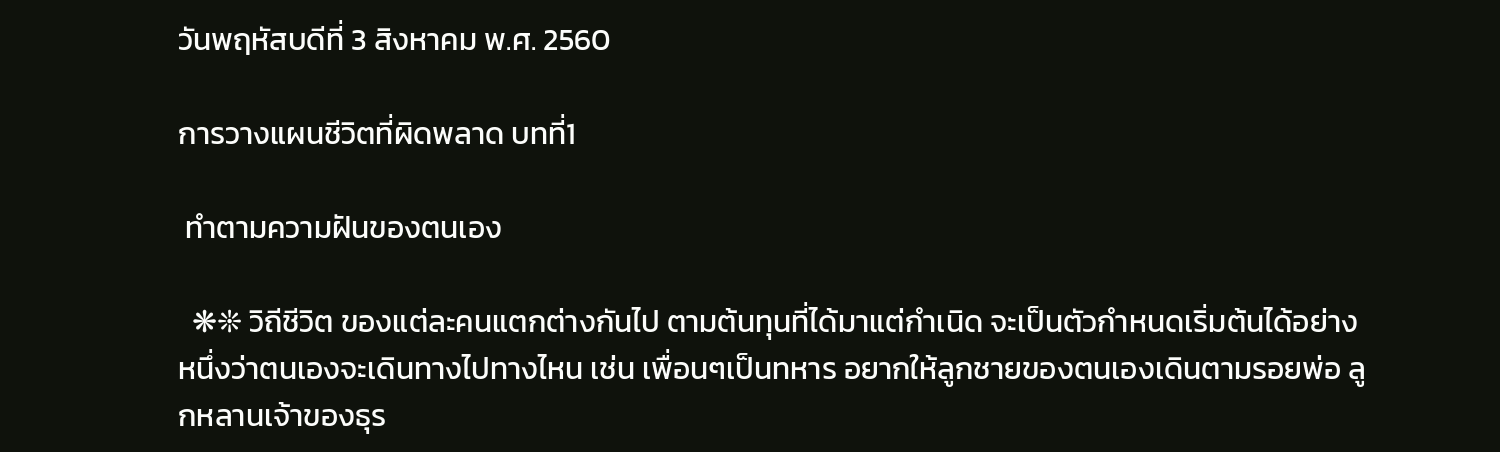วันพฤหัสบดีที่ 3 สิงหาคม พ.ศ. 2560

การวางแผนชีวิตที่ผิดพลาด บทที่1

 ทำตามความฝันของตนเอง

  ❋❊ วิถีชีวิต ของแต่ละคนแตกต่างกันไป ตามต้นทุนที่ได้มาแต่กำเนิด จะเป็นตัวกำหนดเริ่มต้นได้อย่างหนึ่งว่าตนเองจะเดินทางไปทางไหน เช่น เพื่อนๆเป็นทหาร อยากให้ลูกชายของตนเองเดินตามรอยพ่อ ลูกหลานเจ้าของธุร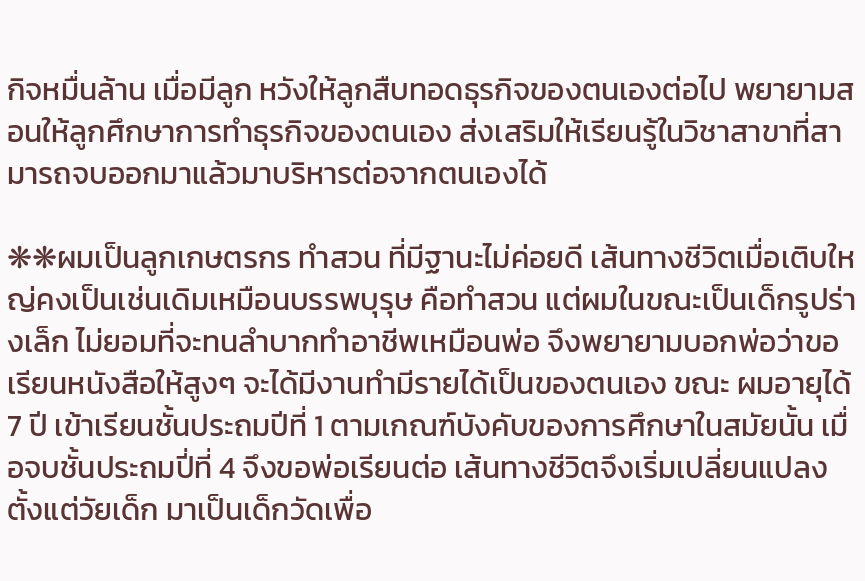กิจหมื่นล้าน เมื่อมีลูก หวังให้ลูกสืบทอดธุรกิจของตนเองต่อไป พยายามสอนให้ลูกศึกษาการทำธุรกิจของตนเอง ส่งเสริมให้เรียนรู้ในวิชาสาขาที่สามารถจบออกมาแล้วมาบริหารต่อจากตนเองได้

❋❋ผมเป็นลูกเกษตรกร ทำสวน ที่มีฐานะไม่ค่อยดี เส้นทางชีวิตเมื่อเติบใหญ่คงเป็นเช่นเดิมเหมือนบรรพบุรุษ คือทำสวน แต่ผมในขณะเป็นเด็กรูปร่างเล็ก ไม่ยอมที่จะทนลำบากทำอาชีพเหมือนพ่อ จึงพยายามบอกพ่อว่าขอเรียนหนังสือให้สูงๆ จะได้มีงานทำมีรายได้เป็นของตนเอง ขณะ ผมอายุได้ 7 ปี เข้าเรียนชั้นประถมปีที่ 1 ตามเกณฑ์บังคับของการศึกษาในสมัยนั้น เมื่อจบชั้นประถมปี่ที่ 4 จึงขอพ่อเรียนต่อ เส้นทางชีวิตจึงเริ่มเปลี่ยนแปลงตั้งแต่วัยเด็ก มาเป็นเด็กวัดเพื่อ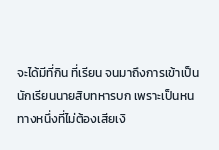จะได้มีที่กิน ที่เรียน จนมาถึงการเข้าเป็นนักเรียนนายสิบทหารบก เพราะเป็นหนทางหนึ่งที่ไม่ต้องเสียเงิ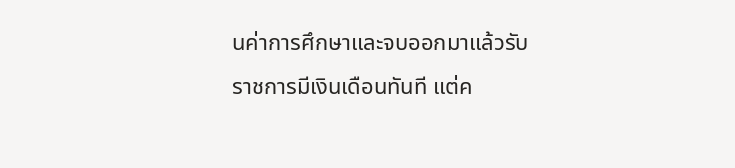นค่าการศึกษาและจบออกมาแล้วรับราชการมีเงินเดือนทันที แต่ค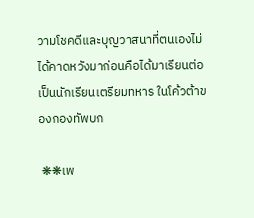วามโชคดีและบุญวาสนาที่ตนเองไม่ได้คาดหวังมาก่อนคือได้มาเรียนต่อเป็นนักเรียนเตรียมทหาร ในโค้วต้าของกองทัพบก

 ❋❋เพ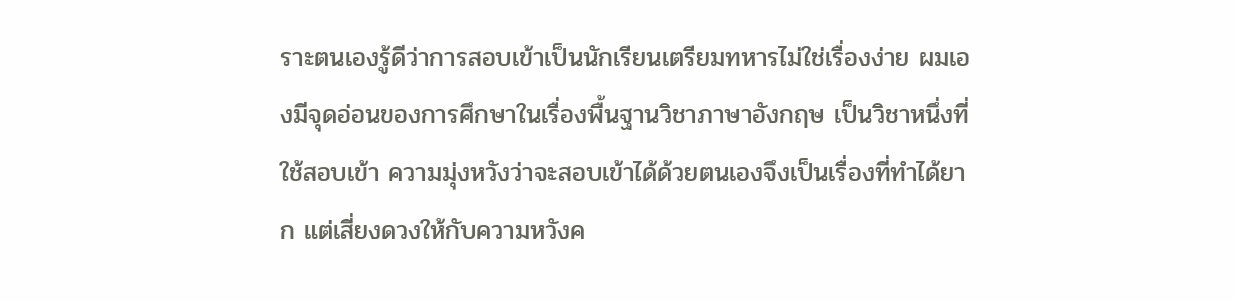ราะตนเองรู้ดีว่าการสอบเข้าเป็นนักเรียนเตรียมทหารไม่ใช่เรื่องง่าย ผมเองมีจุดอ่อนของการศึกษาในเรื่องพื้นฐานวิชาภาษาอังกฤษ เป็นวิชาหนึ่งที่ใช้สอบเข้า ความมุ่งหวังว่าจะสอบเข้าได้ด้วยตนเองจึงเป็นเรื่องที่ทำได้ยาก แต่เสี่ยงดวงให้กับความหวังค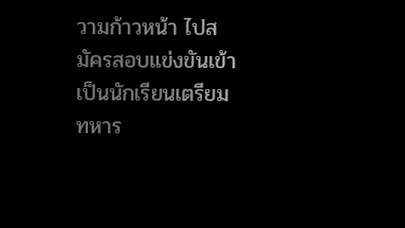วามก้าวหน้า ไปสมัครสอบแข่งขันเข้าเป็นนักเรียนเตรียมทหาร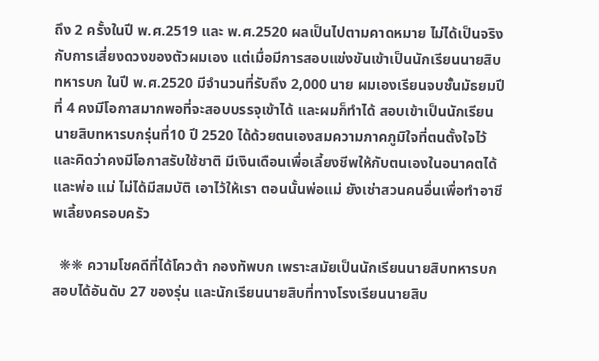ถึง 2 ครั้งในปี พ.ศ.2519 และ พ.ศ.2520 ผลเป็นไปตามคาดหมาย ไม่ได้เป็นจริงกับการเสี่ยงดวงของตัวผมเอง แต่เมื่อมีการสอบแข่งขันเข้าเป็นนักเรียนนายสิบทหารบก ในปี พ.ศ.2520 มีจำนวนที่รับถึง 2,000 นาย ผมเองเรียนจบชั้นมัธยมปีที่ 4 คงมีโอกาสมากพอที่จะสอบบรรจุเข้าได้ และผมก็ทำได้ สอบเข้าเป็นนักเรียนนายสิบทหารบกรุ่นที่10 ปี 2520 ได้ด้วยตนเองสมความภาคภูมิใจที่ตนตั้งใจไว้ และคิดว่าคงมีโอกาสรับใช้ชาติ มีเงินเดือนเพื่อเลี้ยงชีพให้กับตนเองในอนาคตได้ และพ่อ แม่ ไม่ได้มีสมบัติ เอาไว้ให้เรา ตอนนั้นพ่อแม่ ยังเช่าสวนคนอื่นเพื่อทำอาชีพเลี้ยงครอบครัว

  ❋❋ ความโชคดีที่ได้โควต้า กองทัพบก เพราะสมัยเป็นนักเรียนนายสิบทหารบก สอบได้อันดับ 27 ของรุ่น และนักเรียนนายสิบที่ทางโรงเรียนนายสิบ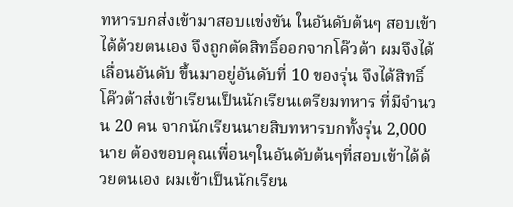ทหารบกส่งเข้ามาสอบแข่งขัน ในอันดับต้นๆ สอบเข้าได้ด้วยตนเอง จึงถูกตัดสิทธิ์ออกจากโค๊วต้า ผมจึงได้เลื่อนอันดับ ขึ้นมาอยู่อันดับที่ 10 ของรุ่น จึงได้สิทธิ์โค๊วต้าส่งเข้าเรียนเป็นนักเรียนเตรียมทหาร ที่มีจำนวน 20 คน จากนักเรียนนายสิบทหารบกทั้งรุ่น 2,000 นาย ต้องขอบคุณเพื่อนๆในอันดับต้นๆที่สอบเข้าได้ด้วยตนเอง ผมเข้าเป็นนักเรียน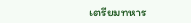เตรียมทหาร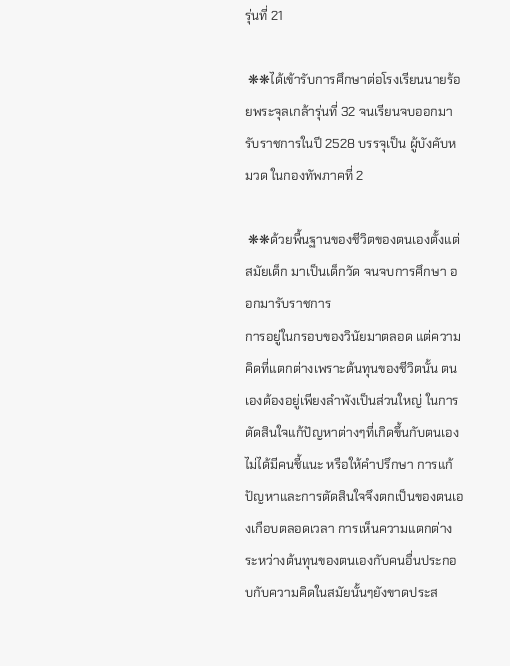รุ่นที่ 21

 ❋❋ได้เข้ารับการศึกษาต่อโรงเรียนนายร้อยพระจุลเกล้ารุ่นที่ 32 จนเรียนจบออกมารับราชการในปี 2528 บรรจุเป็น ผู้บังคับหมวด ในกองทัพภาคที่ 2

 ❋❋ด้วยพื้นฐานของชีวิตของตนเองตั้งแต่สมัยเด็ก มาเป็นเด็กวัด จนจบการศึกษา ออกมารับราชการ
การอยู่ในกรอบของวินัยมาตลอด แต่ความคิดที่แตกต่างเพราะต้นทุนของชีวิตนั้น ตนเองต้องอยู่เพียงลำพังเป็นส่วนใหญ่ ในการตัดสินใจแก้ปัญหาต่างๆที่เกิดขึ้นกับตนเอง ไม่ได้มีคนชี้แนะ หรือให้คำปรึกษา การแก้ปัญหาและการตัดสินใจจึงตกเป็นของตนเองเกือบตลอดเวลา การเห็นความแตกต่างระหว่างต้นทุนของตนเองกับคนอื่นประกอบกับความคิดในสมัยนั้นๆยังขาดประส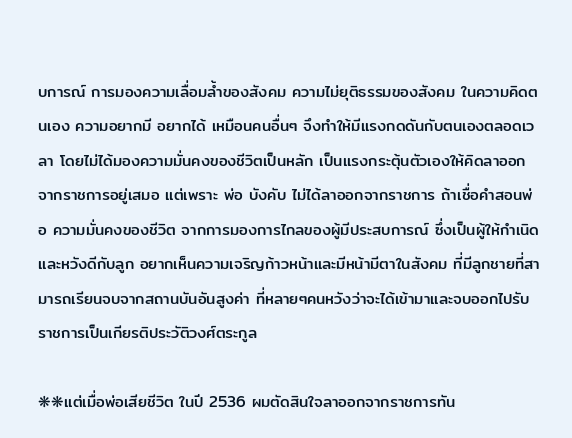บการณ์ การมองความเลื่อมล้ำของสังคม ความไม่ยุติธรรมของสังคม ในความคิดตนเอง ความอยากมี อยากได้ เหมือนคนอื่นๆ จึงทำให้มีแรงกดดันกับตนเองตลอดเวลา โดยไม่ได้มองความมั่นคงของชีวิตเป็นหลัก เป็นแรงกระตุ้นตัวเองให้คิดลาออกจากราชการอยู่เสมอ แต่เพราะ พ่อ บังคับ ไม่ได้ลาออกจากราชการ ถ้าเชื่อคำสอนพ่อ ความมั่นคงของชีวิต จากการมองการไกลของผู้มีประสบการณ์ ซึ่งเป็นผู้ให้กำเนิด และหวังดีกับลูก อยากเห็นความเจริญก้าวหน้าและมีหน้ามีตาในสังคม ที่มีลูกชายที่สามารถเรียนจบจากสถานบันอันสูงค่า ที่หลายๆคนหวังว่าจะได้เข้ามาและจบออกไปรับราชการเป็นเกียรติประวัติวงศ์ตระกูล

❋❋แต่เมื่อพ่อเสียชีวิต ในปี 2536 ผมตัดสินใจลาออกจากราชการทัน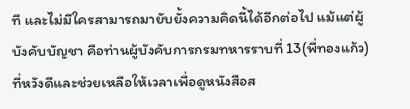ที และไม่มีใครสามารถมายับยั้งความคิดนี้ได้อีกต่อไป แม้แต่ผู้บังคับบัญชา คือท่านผู้บังคับการกรมทหารราบที่ 13(พี่ทองแก้ว)ที่หวังดีและช่วยเหลือให้เวลาเพื่อดูหนังสือส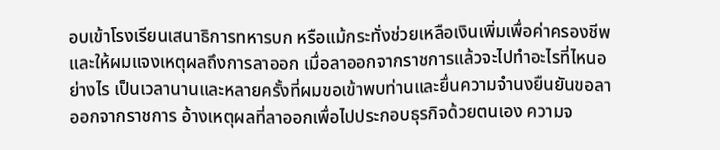อบเข้าโรงเรียนเสนาธิการทหารบก หรือแม้กระทั่งช่วยเหลือเงินเพิ่มเพื่อค่าครองชีพ และให้ผมแจงเหตุผลถึงการลาออก เมื่อลาออกจากราชการแล้วจะไปทำอะไรที่ไหนอย่างไร เป็นเวลานานและหลายครั้งที่ผมขอเข้าพบท่านและยื่นความจำนงยืนยันขอลาออกจากราชการ อ้างเหตุผลที่ลาออกเพื่อไปประกอบธุรกิจด้วยตนเอง ความจ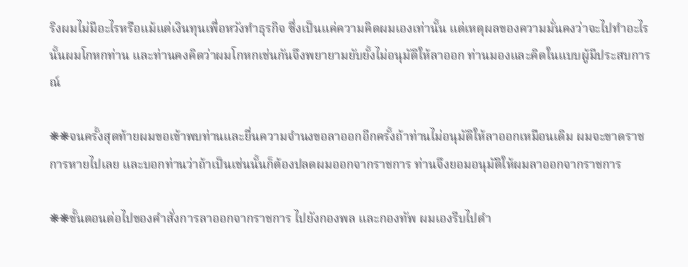ริงผมไม่มีอะไรหรือแม้แต่เงินทุนเพื่อหวังทำธุรกิจ ซึ่งเป็นแค่ความคิดผมเองเท่านั้น แต่เหตุผลของความมั่นคงว่าจะไปทำอะไรนั้นผมโกหกท่าน และท่านคงคิดว่าผมโกหกเช่นกันจึงพยายามยับยั้งไม่อนุมัติให้ลาออก ท่านมองและคิดในแบบผู้มีประสบการณ์

❋❋จนครั้งสุดท้ายผมขอเข้าพบท่านและยื่นความจำนงขอลาออกอีกครั้งถ้าท่านไม่อนุมัติให้ลาออกเหมือนเดิม ผมจะขาดราชการหายไปเลย และบอกท่านว่าถ้าเป็นเช่นนั้นก็ต้องปลดผมออกจากราชการ ท่านจึงยอมอนุมัติให้ผมลาออกจากราชการ

❋❋ขั้นตอนต่อไปของคำสั่งการลาออกจากราชการ ไปยังกองพล และกองทัพ ผมเองรีบไปดำ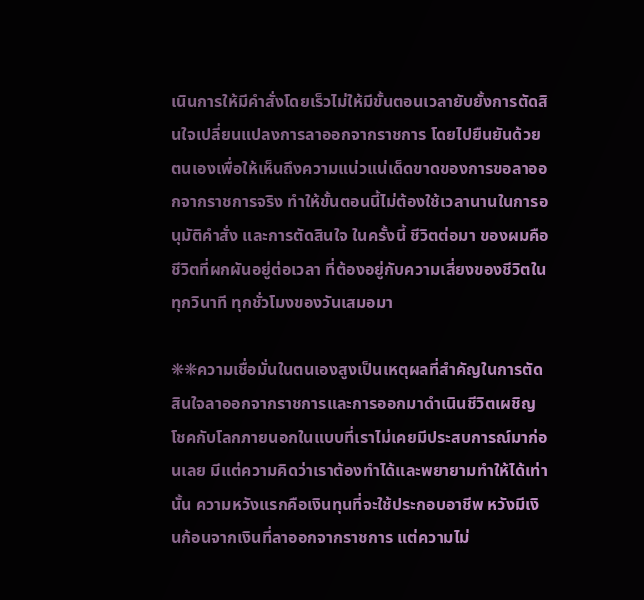เนินการให้มีคำสั่งโดยเร็วไม่ให้มีขั้นตอนเวลายับยั้งการตัดสินใจเปลี่ยนแปลงการลาออกจากราชการ โดยไปยืนยันด้วยตนเองเพื่อให้เห็นถึงความแน่วแน่เด็ดขาดของการขอลาออกจากราชการจริง ทำให้ขั้นตอนนี้ไม่ต้องใช้เวลานานในการอนุมัติคำสั่ง และการตัดสินใจ ในครั้งนี้ ชีวิตต่อมา ของผมคือชีวิตที่ผกผันอยู่ต่อเวลา ที่ต้องอยู่กับความเสี่ยงของชีวิตในทุกวินาที ทุกชั่วโมงของวันเสมอมา

❋❋ความเชื่อมั่นในตนเองสูงเป็นเหตุผลที่สำคัญในการตัดสินใจลาออกจากราชการและการออกมาดำเนินชีวิตเผชิญโชคกับโลกภายนอกในแบบที่เราไม่เคยมีประสบการณ์มาก่อนเลย มีแต่ความคิดว่าเราต้องทำได้และพยายามทำให้ได้เท่านั้น ความหวังแรกคือเงินทุนที่จะใช้ประกอบอาชีพ หวังมีเงินก้อนจากเงินที่ลาออกจากราชการ แต่ความไม่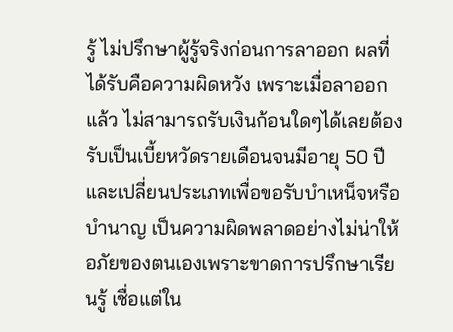รู้ ไม่ปรึกษาผู้รู้จริงก่อนการลาออก ผลที่ได้รับคือความผิดหวัง เพราะเมื่อลาออกแล้ว ไม่สามารถรับเงินก้อนใดๆได้เลยต้องรับเป็นเบี้ยหวัดรายเดือนจนมีอายุ 50 ปีและเปลี่ยนประเภทเพื่อขอรับบำเหน็จหรือบำนาญ เป็นความผิดพลาดอย่างไม่น่าให้อภัยของตนเองเพราะขาดการปรึกษาเรียนรู้ เชื่อแต่ใน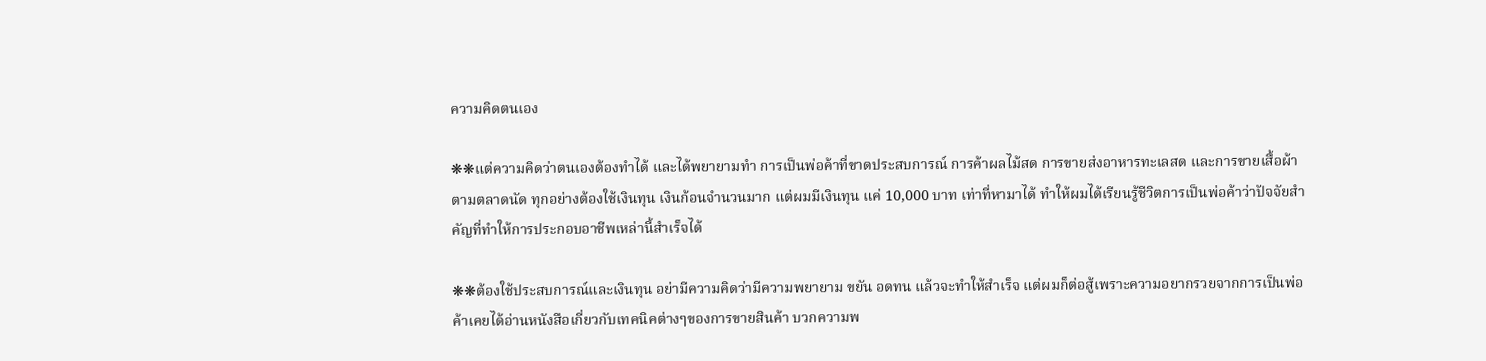ความคิดตนเอง

❋❋แต่ความคิดว่าตนเองต้องทำได้ และได้พยายามทำ การเป็นพ่อค้าที่ขาดประสบการณ์ การค้าผลไม้สด การขายส่งอาหารทะเลสด และการขายเสื้อผ้าตามตลาดนัด ทุกอย่างต้องใช้เงินทุน เงินก้อนจำนวนมาก แต่ผมมีเงินทุน แค่ 10,000 บาท เท่าที่หามาได้ ทำให้ผมได้เรียนรู้ชีวิตการเป็นพ่อค้าว่าปัจจัยสำคัญที่ทำให้การประกอบอาชีพเหล่านี้สำเร็จได้

❋❋ต้องใช้ประสบการณ์และเงินทุน อย่ามีความคิดว่ามีความพยายาม ขยัน อดทน แล้วจะทำให้สำเร็จ แต่ผมก็ต่อสู้เพราะความอยากรวยจากการเป็นพ่อค้าเคยได้อ่านหนังสือเกี่ยวกับเทคนิคต่างๆของการขายสินค้า บวกความพ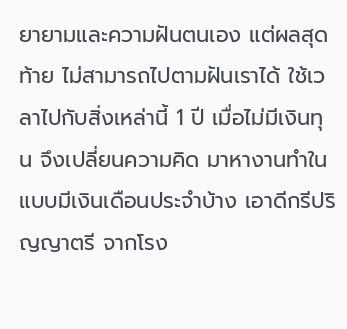ยายามและความฝันตนเอง แต่ผลสุดท้าย ไม่สามารถไปตามฝันเราได้ ใช้เวลาไปกับสิ่งเหล่านี้ 1 ปี เมื่อไม่มีเงินทุน จึงเปลี่ยนความคิด มาหางานทำในแบบมีเงินเดือนประจำบ้าง เอาดีกรีปริญญาตรี จากโรง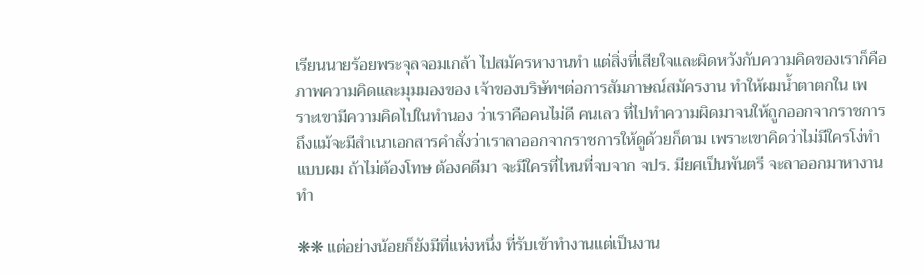เรียนนายร้อยพระจุลจอมเกล้า ไปสมัครหางานทำ แต่สิ่งที่เสียใจและผิดหวังกับความคิดของเราก็คือ ภาพความคิดและมุมมองของ เจ้าของบริษัทฯต่อการสัมภาษณ์สมัครงาน ทำให้ผมน้ำตาตกใน เพราะเขามีความคิดไปในทำนอง ว่าเราคือคนไม่ดี คนเลว ที่ไปทำความผิดมาจนให้ถูกออกจากราชการ ถึงแม้จะมีสำเนาเอกสารคำสั่งว่าเราลาออกจากราชการให้ดูด้วยก็ตาม เพราะเขาคิดว่าไม่มีใครโง่ทำแบบผม ถ้าไม่ต้องโทษ ต้องคดีมา จะมีใครที่ไหนที่จบจาก จปร. มียศเป็นพันตรี จะลาออกมาหางานทำ

❋❋ แต่อย่างน้อยก็ยังมีที่แห่งหนึ่ง ที่รับเข้าทำงานแต่เป็นงาน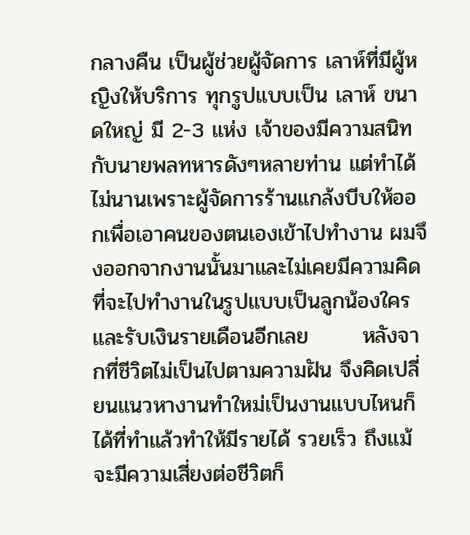กลางคืน เป็นผู้ช่วยผู้จัดการ เลาห์ที่มีผู้หญิงให้บริการ ทุกรูปแบบเป็น เลาห์ ขนาดใหญ่ มี 2-3 แห่ง เจ้าของมีความสนิทกับนายพลทหารดังๆหลายท่าน แต่ทำได้ไม่นานเพราะผู้จัดการร้านแกล้งบีบให้ออกเพื่อเอาคนของตนเองเข้าไปทำงาน ผมจึงออกจากงานนั้นมาและไม่เคยมีความคิดที่จะไปทำงานในรูปแบบเป็นลูกน้องใครและรับเงินรายเดือนอีกเลย       หลังจากที่ชีวิตไม่เป็นไปตามความฝัน จึงคิดเปลี่ยนแนวหางานทำใหม่เป็นงานแบบไหนก็ได้ที่ทำแล้วทำให้มีรายได้ รวยเร็ว ถึงแม้จะมีความเสี่ยงต่อชีวิตก็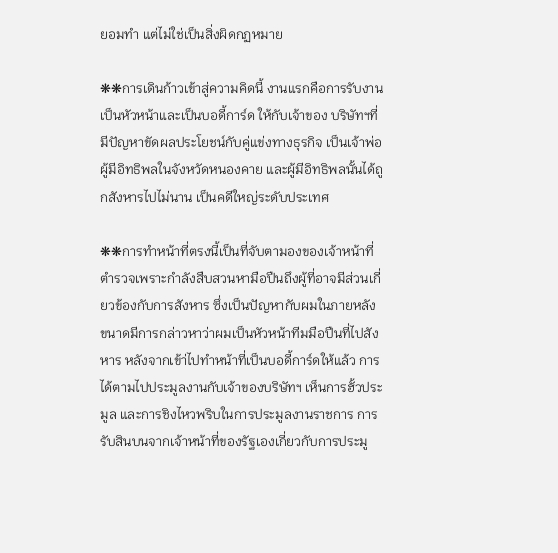ยอมทำ แต่ไม่ใช่เป็นสิ่งผิดกฏหมาย

❋❋การเดินก้าวเข้าสู่ความคิดนี้ งานแรกคือการรับงานเป็นหัวหน้าและเป็นบอดี้การ์ด ให้กับเจ้าของ บริษัทฯที่มีปัญหาขัดผลประโยชน์กับคู่แข่งทางธุรกิจ เป็นเจ้าพ่อผู้มีอิทธิพลในจังหวัดหนองคาย และผู้มีอิทธิพลนั้นได้ถูกสังหารไปไม่นาน เป็นคดีใหญ่ระดับประเทศ

❋❋การทำหน้าที่ตรงนี้เป็นที่จับตามองของเจ้าหน้าที่ตำรวจเพราะกำลังสืบสวนหามือปืนถึงผู้ที่อาจมีส่วนเกี่ยวข้องกับการสังหาร ซึ่งเป็นปัญหากับผมในภายหลัง ขนาดมีการกล่าวหาว่าผมเป็นหัวหน้าทีมมือปืนที่ไปสังหาร หลังจากเข้า่ไปทำหน้าที่เป็นบอดี้การ์ดให้แล้ว การได้ตามไปประมูลงานกับเจ้าของบริษัทฯ เห็นการฮั้วประมูล และการชิงไหวพริบในการประมูลงานราชการ การรับสินบนจากเจ้าหน้าที่ของรัฐเองเกี่ยวกับการประมู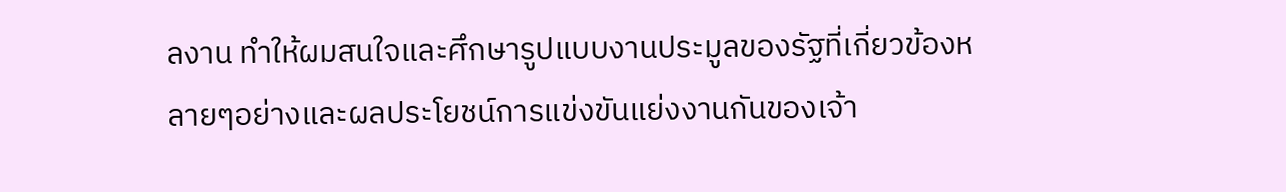ลงาน ทำให้ผมสนใจและศึกษารูปแบบงานประมูลของรัฐที่เกี่ยวข้องหลายๆอย่างและผลประโยชน์การแข่งขันแย่งงานกันของเจ้า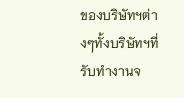ของบริษัทฯต่างๆทั้งบริษัทฯที่รับทำงานจ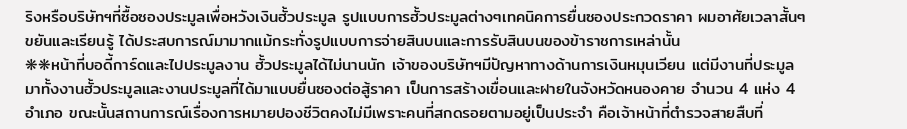ริงหรือบริษัทฯที่ซื้อซองประมูลเพื่อหวังเงินฮั้วประมูล รูปแบบการฮั้วประมูลต่างๆเทคนิคการยื่นซองประกวดราคา ผมอาศัยเวลาสั้นๆขยันและเรียนรู้ ได้ประสบการณ์มามากแม้กระทั่งรูปแบบการจ่ายสินบนและการรับสินบนของข้าราชการเหล่านั้น
❋❋หน้าที่บอดี้การ์ดและไปประมูลงาน ฮั้วประมูลได้ไม่นานนัก เจ้าของบริษัทฯมีปัญหาทางด้านการเงินหมุนเวียน แต่มีงานที่ประมูลมาทั้งงานฮั้วประมูลและงานประมูลที่ได้มาแบบยื่นซองต่อสู้ราคา เป็นการสร้างเขื่อนและฝายในจังหวัดหนองคาย จำนวน 4 แห่ง 4 อำเภอ ขณะนั้นสถานการณ์เรื่องการหมายปองชีวิตคงไม่มีเพราะคนที่สกดรอยตามอยู่เป็นประจำ คือเจ้าหน้าที่ตำรวจสายสืบที่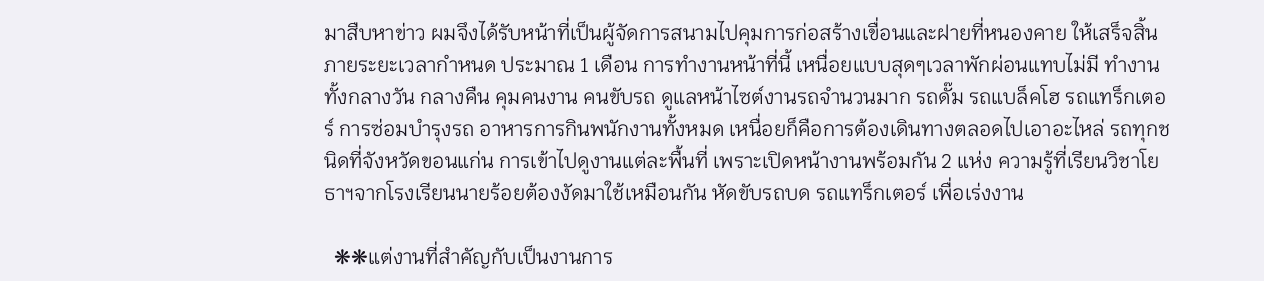มาสืบหาข่าว ผมจึงได้รับหน้าที่เป็นผู้จัดการสนามไปคุมการก่อสร้างเขื่อนและฝายที่หนองคาย ให้เสร็จสิ้นภายระยะเวลากำหนด ประมาณ 1 เดือน การทำงานหน้าที่นี้ เหนื่อยแบบสุดๆเวลาพักผ่อนแทบไม่มี ทำงานทั้งกลางวัน กลางคืน คุมคนงาน คนขับรถ ดูแลหน้าไซต์งานรถจำนวนมาก รถดั๊ม รถแบล็คโฮ รถแทร็กเตอร์ การซ่อมบำรุงรถ อาหารการกินพนักงานทั้งหมด เหนื่อยก็คือการต้องเดินทางตลอดไปเอาอะไหล่ รถทุกชนิดที่จังหวัดขอนแก่น การเข้าไปดูงานแต่ละพื้นที่ เพราะเปิดหน้างานพร้อมกัน 2 แห่ง ความรู้ที่เรียนวิชาโยธาฯจากโรงเรียนนายร้อยต้องงัดมาใช้เหมือนกัน หัดขับรถบด รถแทร็กเตอร์ เพื่อเร่งงาน

  ❋❋แต่งานที่สำคัญกับเป็นงานการ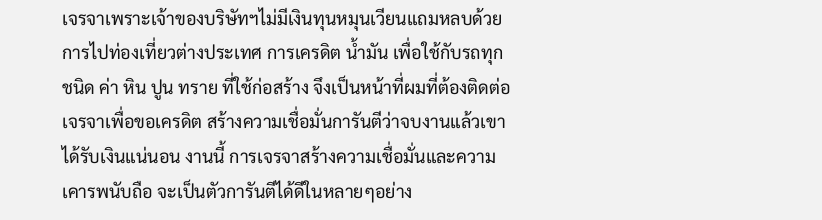เจรจาเพราะเจ้าของบริษัทฯไม่มีเงินทุนหมุนเวียนแถมหลบด้วยการไปท่องเที่ยวต่างประเทศ การเครดิต น้ำมัน เพื่อใช้กับรถทุกชนิด ค่า หิน ปูน ทราย ที่ใช้ก่อสร้าง จึงเป็นหน้าที่ผมที่ต้องติดต่อเจรจาเพื่อขอเครดิต สร้างความเชื่อมั่นการันตีว่าจบงานแล้วเขาได้รับเงินแน่นอน งานนี้ การเจรจาสร้างความเชื่อมั่นและความเคารพนับถือ จะเป็นตัวการันตีได้ดีในหลายๆอย่าง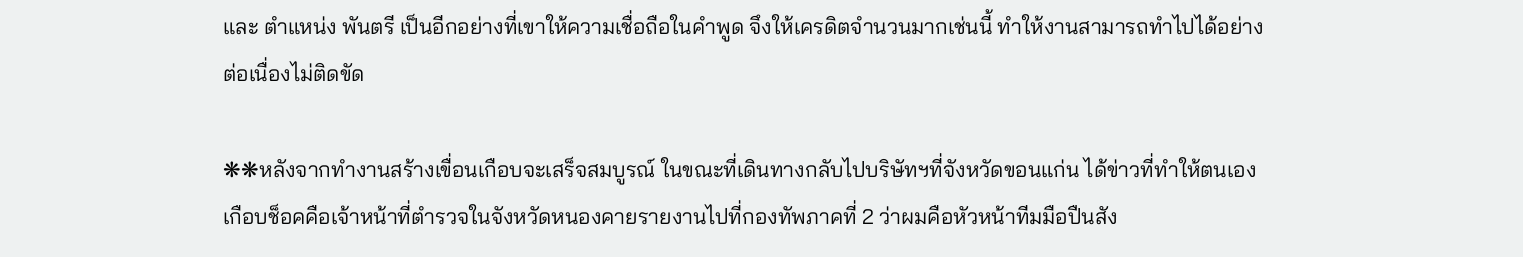และ ตำแหน่ง พันตรี เป็นอีกอย่างที่เขาให้ความเชื่อถือในคำพูด จึงให้เครดิตจำนวนมากเช่นนี้ ทำให้งานสามารถทำไปได้อย่างต่อเนื่องไม่ติดขัด

❋❋หลังจากทำงานสร้างเขื่อนเกือบจะเสร็จสมบูรณ์ ในขณะที่เดินทางกลับไปบริษัทฯที่จังหวัดขอนแก่น ได้ข่าวที่ทำให้ตนเองเกือบช็อคคือเจ้าหน้าที่ตำรวจในจังหวัดหนองคายรายงานไปที่กองทัพภาคที่ 2 ว่าผมคือหัวหน้าทีมมือปืนสัง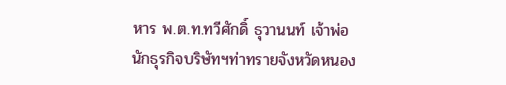หาร พ.ต.ท.ทวีศักดิ์ ธุวานนท์ เจ้าพ่อนักธุรกิจบริษัทฯท่าทรายจังหวัดหนอง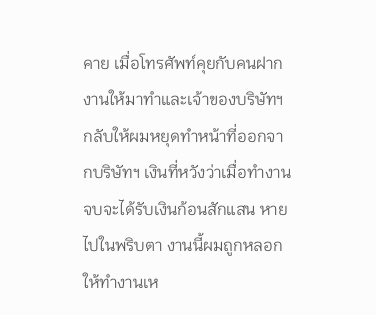คาย เมื่อโทรศัพท์คุยกับคนฝากงานให้มาทำและเจ้าของบริษัทฯ กลับให้ผมหยุดทำหน้าที่ออกจากบริษัทฯ เงินที่หวังว่าเมื่อทำงานจบจะได้รับเงินก้อนสักแสน หายไปในพริบตา งานนี้ผมถูกหลอกให้ทำงานเห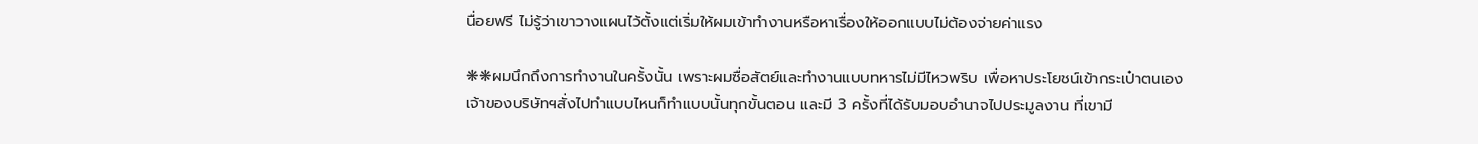นื่อยฟรี ไม่รู้ว่าเขาวางแผนไว้ตั้งแต่เริ่มให้ผมเข้าทำงานหรือหาเรื่องให้ออกแบบไม่ต้องจ่ายค่าแรง

❋❋ผมนึกถึงการทำงานในครั้งนั้น เพราะผมซื่อสัตย์และทำงานแบบทหารไม่มีไหวพริบ เพื่อหาประโยชน์เข้ากระเป๋าตนเอง เจ้าของบริษัทฯสั่งไปทำแบบไหนก็ทำแบบนั้นทุกขั้นตอน และมี 3 ครั้งที่ได้รับมอบอำนาจไปประมูลงาน ที่เขามี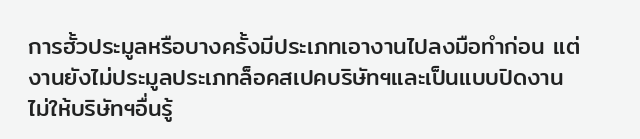การฮั้วประมูลหรือบางครั้งมีประเภทเอางานไปลงมือทำก่อน แต่งานยังไม่ประมูลประเภทล็อคสเปคบริษัทฯและเป็นแบบปิดงานไม่ให้บริษัทฯอื่นรู้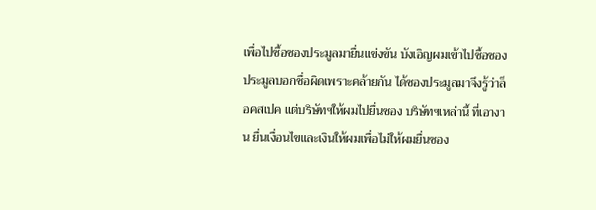เพื่อไปซื้อซองประมูลมายื่นแข่งขัน บังเอิญผมเข้าไปซื้อซองประมูลบอกชื่อผิดเพราะคล้ายกัน ได้ซองประมูลมาจึงรู้ว่าล็อคสเปค แต่บริษัทฯให้ผมไปยื่นซอง บริษัทฯเหล่านี้ ที่เอางาน ยื่นเงื่อนไขและเงินให้ผมเพื่อไม่ให้ผมยื่นซอง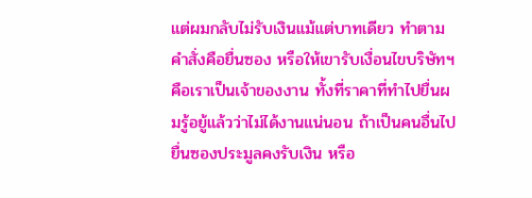แต่ผมกลับไม่รับเงินแม้แต่บาทเดียว ทำตามคำสั่งคือยื่นซอง หรือให้เขารับเงื่อนไขบริษัทฯคือเราเป็นเจ้าของงาน ทั้งที่ราคาที่ทำไปยื่นผมรู้อยู้แล้วว่าไม่ได้งานแน่นอน ถ้าเป็นคนอื่นไปยื่นซองประมูลคงรับเงิน หรือ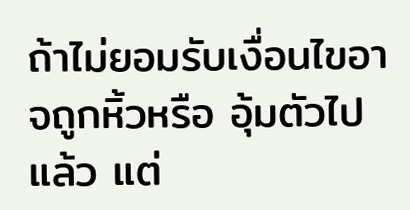ถ้าไม่ยอมรับเงื่อนไขอาจถูกหิ้วหรือ อุ้มตัวไปแล้ว แต่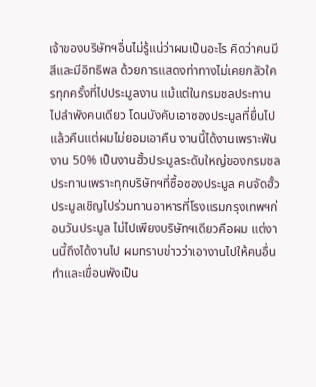เจ้าของบริษัทฯอื่นไม่รู้แน่ว่าผมเป็นอะไร คิดว่าคนมีสีและมีอิทธิพล ด้วยการแสดงท่าทางไม่เคยกลัวใครทุกครั้งที่ไปประมูลงาน แม้แต่ในกรมชลประทาน ไปลำพังคนเดียว โดนบังคับเอาซองประมูลที่ยื่นไปแล้วคืนแต่ผมไม่ยอมเอาคืน งานนี้ได้งานเพราะฟันงาน 50% เป็นงานฮั้วประมูลระดับใหญ่ของกรมชลประทานเพราะทุกบริษัทฯที่ซื้อซองประมูล คนจัดฮั้วประมูลเชิญไปร่วมทานอาหารที่โรงแรมกรุงเทพฯก่อนวันประมูล ไม่ไปเพียงบริษัทฯเดียวคือผม แต่งานนี้ถึงได้งานไป ผมทราบข่าวว่าเอางานไปให้คนอื่นทำและเขื่อนพังเป็น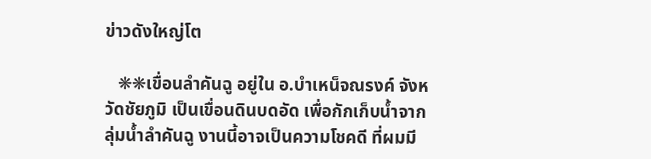ข่าวดังใหญ่โต

   ❋❋เขื่อนลำคันฉู อยู่ใน อ.บำเหน็จณรงค์ จังหวัดชัยภูมิ เป็นเขื่อนดินบดอัด เพื่อกักเก็บน้ำจาก ลุ่มน้ำลำคันฉู งานนี้อาจเป็นความโชคดี ที่ผมมี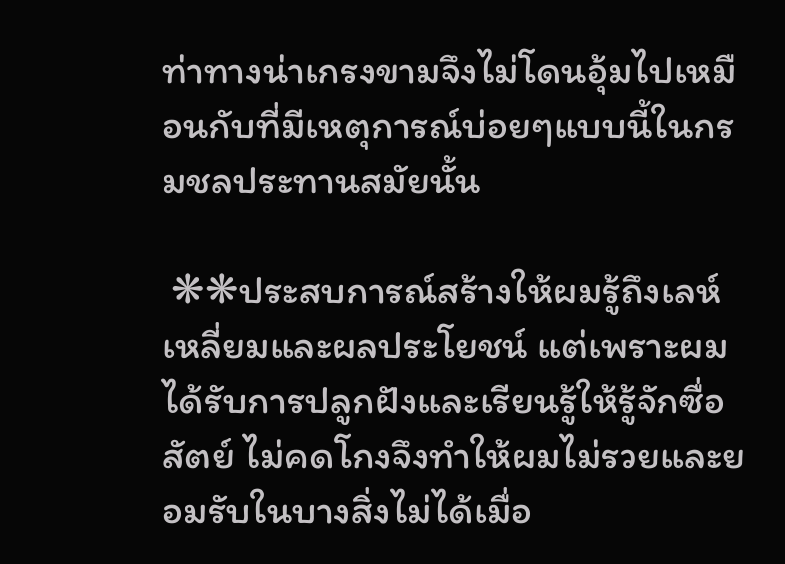ท่าทางน่าเกรงขามจึงไม่โดนอุ้มไปเหมือนกับที่มีเหตุการณ์บ่อยๆแบบนี้ในกรมชลประทานสมัยนั้น

 ❋❋ประสบการณ์สร้างให้ผมรู้ถึงเลห์เหลี่ยมและผลประโยชน์ แต่เพราะผมได้รับการปลูกฝังและเรียนรู้ให้รู้จักซื่อสัตย์ ไม่คดโกงจึงทำให้ผมไม่รวยและยอมรับในบางสิ่งไม่ได้เมื่อ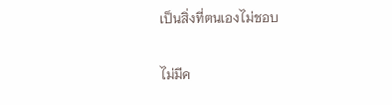เป็นสิ่งที่ตนเองไม่ชอบ

ไม่มีค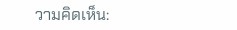วามคิดเห็น: